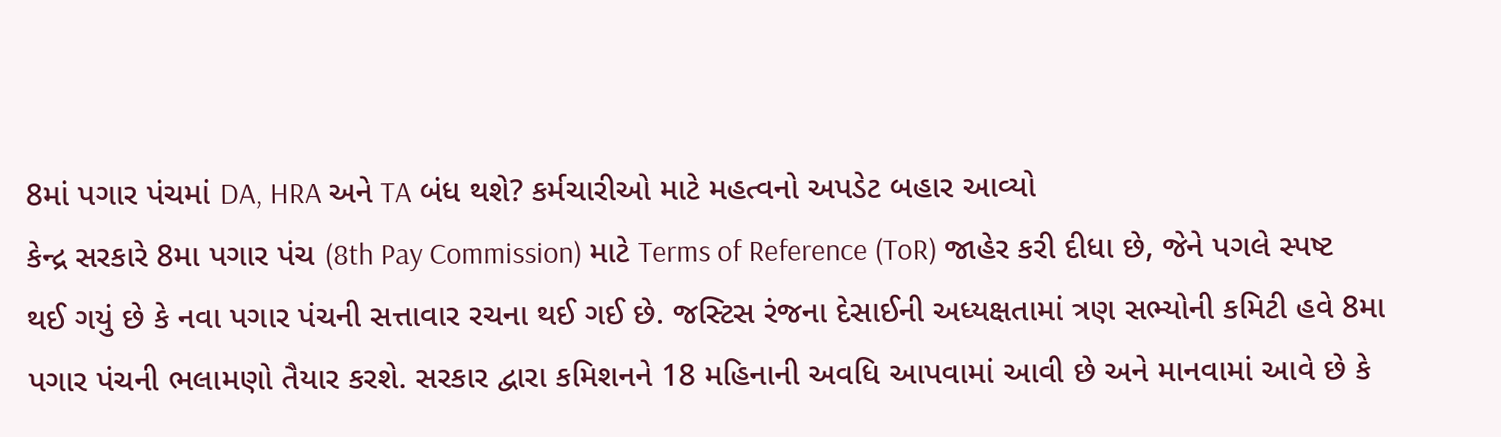8માં પગાર પંચમાં DA, HRA અને TA બંધ થશે? કર્મચારીઓ માટે મહત્વનો અપડેટ બહાર આવ્યો
કેન્દ્ર સરકારે 8મા પગાર પંચ (8th Pay Commission) માટે Terms of Reference (ToR) જાહેર કરી દીધા છે, જેને પગલે સ્પષ્ટ થઈ ગયું છે કે નવા પગાર પંચની સત્તાવાર રચના થઈ ગઈ છે. જસ્ટિસ રંજના દેસાઈની અધ્યક્ષતામાં ત્રણ સભ્યોની કમિટી હવે 8મા પગાર પંચની ભલામણો તૈયાર કરશે. સરકાર દ્વારા કમિશનને 18 મહિનાની અવધિ આપવામાં આવી છે અને માનવામાં આવે છે કે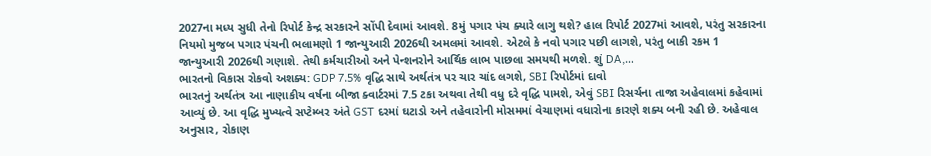2027ના મધ્ય સુધી તેનો રિપોર્ટ કેન્દ્ર સરકારને સોંપી દેવામાં આવશે. 8મું પગાર પંચ ક્યારે લાગુ થશે? હાલ રિપોર્ટ 2027માં આવશે, પરંતુ સરકારના નિયમો મુજબ પગાર પંચની ભલામણો 1 જાન્યુઆરી 2026થી અમલમાં આવશે. એટલે કે નવો પગાર પછી લાગશે, પરંતુ બાકી રકમ 1 જાન્યુઆરી 2026થી ગણાશે. તેથી કર્મચારીઓ અને પેન્શનરોને આર્થિક લાભ પાછલા સમયથી મળશે. શું DA,…
ભારતનો વિકાસ રોકવો અશક્ય: GDP 7.5% વૃદ્ધિ સાથે અર્થતંત્ર પર ચાર ચાંદ લગશે, SBI રિપોર્ટમાં દાવો
ભારતનું અર્થતંત્ર આ નાણાકીય વર્ષના બીજા ક્વાર્ટરમાં 7.5 ટકા અથવા તેથી વધુ દરે વૃદ્ધિ પામશે, એવું SBI રિસર્ચના તાજા અહેવાલમાં કહેવામાં આવ્યું છે. આ વૃદ્ધિ મુખ્યત્વે સપ્ટેમ્બર અંતે GST દરમાં ઘટાડો અને તહેવારોની મોસમમાં વેચાણમાં વધારોના કારણે શક્ય બની રહી છે. અહેવાલ અનુસાર, રોકાણ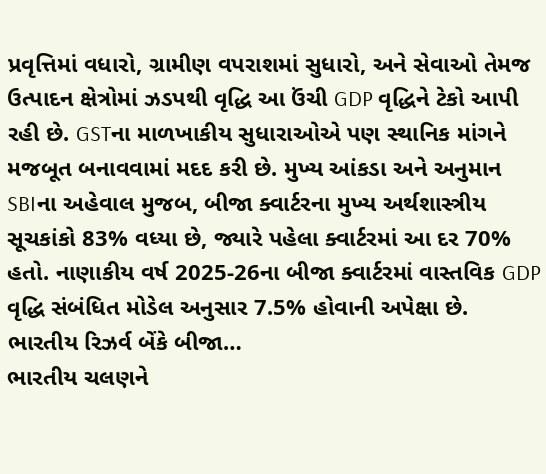પ્રવૃત્તિમાં વધારો, ગ્રામીણ વપરાશમાં સુધારો, અને સેવાઓ તેમજ ઉત્પાદન ક્ષેત્રોમાં ઝડપથી વૃદ્ધિ આ ઉંચી GDP વૃદ્ધિને ટેકો આપી રહી છે. GSTના માળખાકીય સુધારાઓએ પણ સ્થાનિક માંગને મજબૂત બનાવવામાં મદદ કરી છે. મુખ્ય આંકડા અને અનુમાન SBIના અહેવાલ મુજબ, બીજા ક્વાર્ટરના મુખ્ય અર્થશાસ્ત્રીય સૂચકાંકો 83% વધ્યા છે, જ્યારે પહેલા ક્વાર્ટરમાં આ દર 70% હતો. નાણાકીય વર્ષ 2025-26ના બીજા ક્વાર્ટરમાં વાસ્તવિક GDP વૃદ્ધિ સંબંધિત મોડેલ અનુસાર 7.5% હોવાની અપેક્ષા છે. ભારતીય રિઝર્વ બેંકે બીજા…
ભારતીય ચલણને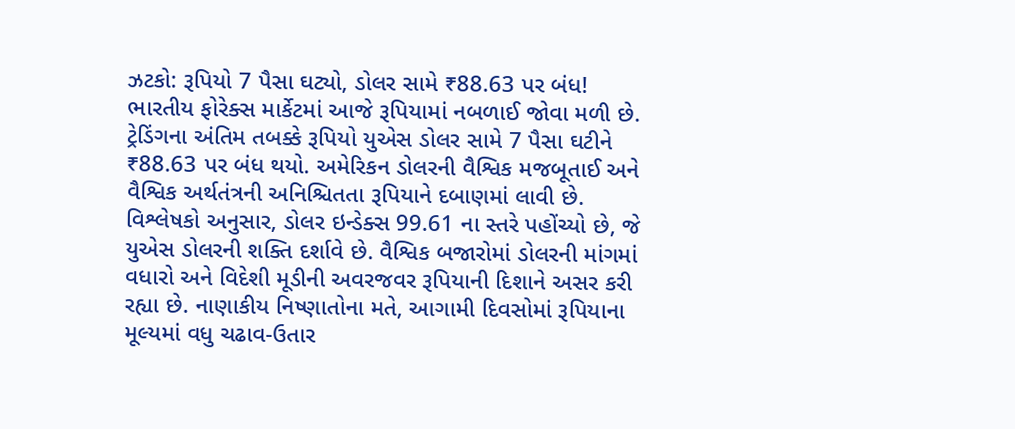ઝટકો: રૂપિયો 7 પૈસા ઘટ્યો, ડોલર સામે ₹88.63 પર બંધ!
ભારતીય ફોરેક્સ માર્કેટમાં આજે રૂપિયામાં નબળાઈ જોવા મળી છે. ટ્રેડિંગના અંતિમ તબક્કે રૂપિયો યુએસ ડોલર સામે 7 પૈસા ઘટીને ₹88.63 પર બંધ થયો. અમેરિકન ડોલરની વૈશ્વિક મજબૂતાઈ અને વૈશ્વિક અર્થતંત્રની અનિશ્ચિતતા રૂપિયાને દબાણમાં લાવી છે. વિશ્લેષકો અનુસાર, ડોલર ઇન્ડેક્સ 99.61 ના સ્તરે પહોંચ્યો છે, જે યુએસ ડોલરની શક્તિ દર્શાવે છે. વૈશ્વિક બજારોમાં ડોલરની માંગમાં વધારો અને વિદેશી મૂડીની અવરજવર રૂપિયાની દિશાને અસર કરી રહ્યા છે. નાણાકીય નિષ્ણાતોના મતે, આગામી દિવસોમાં રૂપિયાના મૂલ્યમાં વધુ ચઢાવ-ઉતાર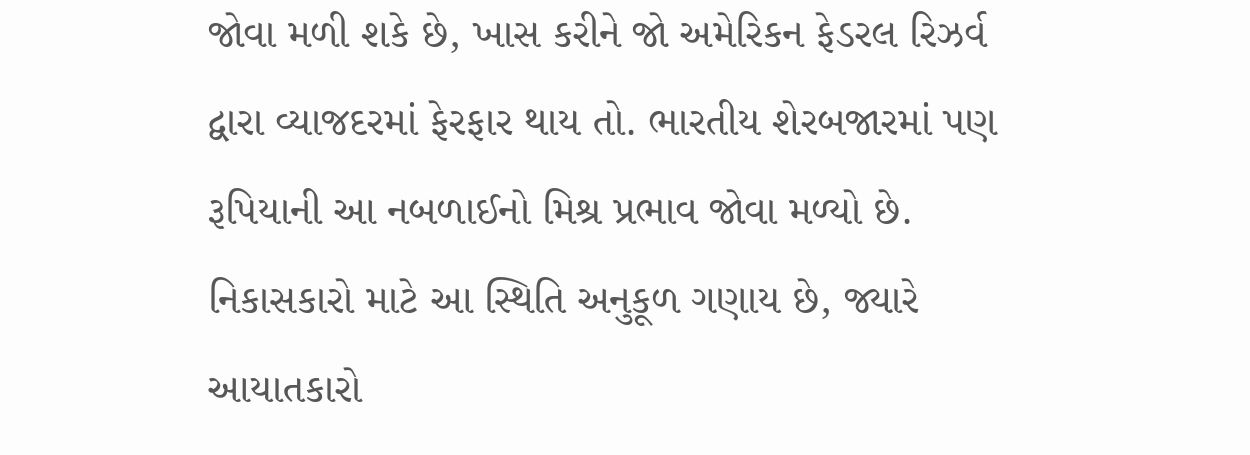જોવા મળી શકે છે, ખાસ કરીને જો અમેરિકન ફેડરલ રિઝર્વ દ્વારા વ્યાજદરમાં ફેરફાર થાય તો. ભારતીય શેરબજારમાં પણ રૂપિયાની આ નબળાઈનો મિશ્ર પ્રભાવ જોવા મળ્યો છે. નિકાસકારો માટે આ સ્થિતિ અનુકૂળ ગણાય છે, જ્યારે આયાતકારો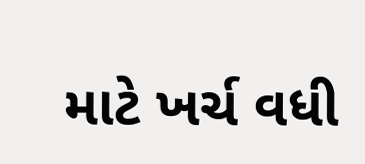માટે ખર્ચ વધી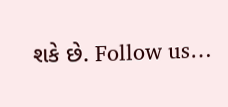શકે છે. Follow us…